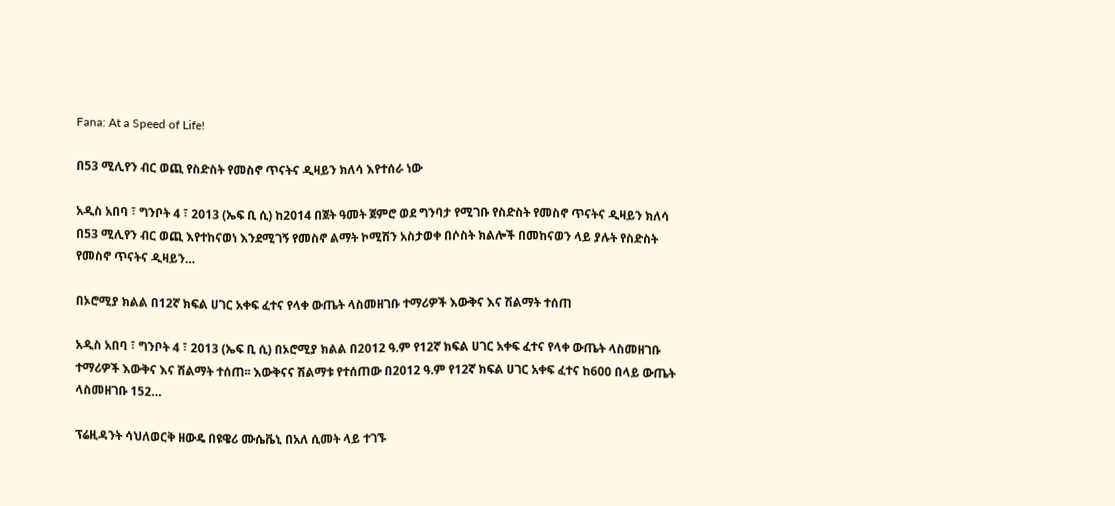Fana: At a Speed of Life!

በ53 ሚሊየን ብር ወጪ የስድስት የመስኖ ጥናትና ዲዛይን ክለሳ እየተሰራ ነው

አዲስ አበባ ፣ ግንቦት 4 ፣ 2013 (ኤፍ ቢ ሲ) ከ2014 በጀት ዓመት ጀምሮ ወደ ግንባታ የሚገቡ የስድስት የመስኖ ጥናትና ዲዛይን ክለሳ  በ53 ሚሊየን ብር ወጪ እየተከናወነ እንደሚገኝ የመስኖ ልማት ኮሚሽን አስታወቀ በሶስት ክልሎች በመከናወን ላይ ያሉት የስድስት የመስኖ ጥናትና ዲዛይን…

በኦሮሚያ ክልል በ12ኛ ክፍል ሀገር አቀፍ ፈተና የላቀ ውጤት ላስመዘገቡ ተማሪዎች እውቅና እና ሽልማት ተሰጠ

አዲስ አበባ ፣ ግንቦት 4 ፣ 2013 (ኤፍ ቢ ሲ) በኦሮሚያ ክልል በ2012 ዓ.ም የ12ኛ ክፍል ሀገር አቀፍ ፈተና የላቀ ውጤት ላስመዘገቡ ተማሪዎች እውቅና እና ሽልማት ተሰጠ፡፡ እውቅናና ሽልማቱ የተሰጠው በ2012 ዓ.ም የ12ኛ ክፍል ሀገር አቀፍ ፈተና ከ600 በላይ ውጤት ላስመዘገቡ 152…

ፕሬዚዳንት ሳህለወርቅ ዘውዴ በዩዌሪ ሙሴቬኒ በአለ ሲመት ላይ ተገኙ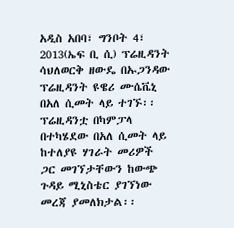አዲስ አበባ፣ ግንቦት 4፣ 2013(ኤፍ ቢ ሲ) ፕሬዚዳንት ሳህለወርቅ ዘውዴ በኡጋንዳው ፕሬዚዳንት ዩዌሪ ሙሴቬኒ በአለ ሲመት ላይ ተገኙ፡፡ ፕሬዚዳንቷ በካምፓላ በተካሄደው በአለ ሲመት ላይ ከተለያዩ ሃገራት መሪዎች ጋር መገኘታቸውን ከውጭ ጉዳይ ሚኒስቴር ያገኘነው መረጃ ያመለክታል፡፡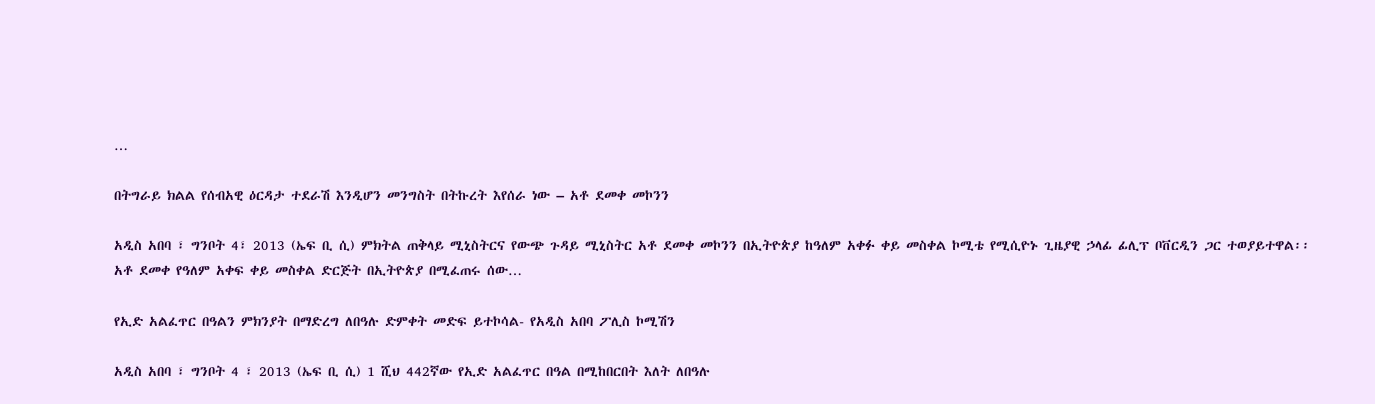…

በትግራይ ክልል የሰብአዊ ዕርዳታ ተደራሽ እንዲሆን መንግስት በትኩረት እየሰራ ነው – አቶ ደመቀ መኮንን

አዲስ አበባ ፣ ግንቦት 4፣ 2013 (ኤፍ ቢ ሲ) ምክትል ጠቅላይ ሚኒስትርና የውጭ ጉዳይ ሚኒስትር አቶ ደመቀ መኮንን በኢትዮጵያ ከዓለም አቀፉ ቀይ መስቀል ኮሚቴ የሚሲዮኑ ጊዜያዊ ኃላፊ ፊሊፕ ቦቨርዲን ጋር ተወያይተዋል፡፡ አቶ ደመቀ የዓለም አቀፍ ቀይ መስቀል ድርጅት በኢትዮጵያ በሚፈጠሩ ሰው…

የኢድ አልፈጥር በዓልን ምክንያት በማድረግ ለበዓሉ ድምቀት መድፍ ይተኮሳል- የአዲስ አበባ ፖሊስ ኮሚሽን

አዲስ አበባ ፣ ግንቦት 4 ፣ 2013 (ኤፍ ቢ ሲ) 1 ሺህ 442ኛው የኢድ አልፈጥር በዓል በሚከበርበት እለት ለበዓሉ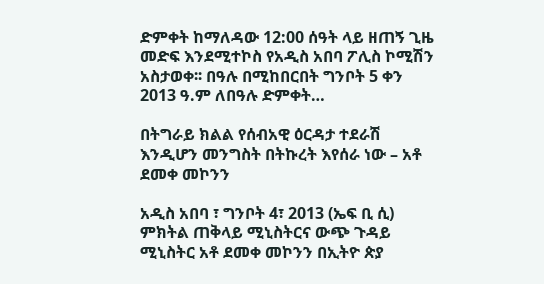ድምቀት ከማለዳው 12:00 ሰዓት ላይ ዘጠኝ ጊዜ መድፍ እንደሚተኮስ የአዲስ አበባ ፖሊስ ኮሚሽን አስታወቀ፡፡ በዓሉ በሚከበርበት ግንቦት 5 ቀን 2013 ዓ.ም ለበዓሉ ድምቀት…

በትግራይ ክልል የሰብአዊ ዕርዳታ ተደራሽ እንዲሆን መንግስት በትኩረት እየሰራ ነው – አቶ ደመቀ መኮንን

አዲስ አበባ ፣ ግንቦት 4፣ 2013 (ኤፍ ቢ ሲ) ምክትል ጠቅላይ ሚኒስትርና ውጭ ጉዳይ ሚኒስትር አቶ ደመቀ መኮንን በኢትዮ ጵያ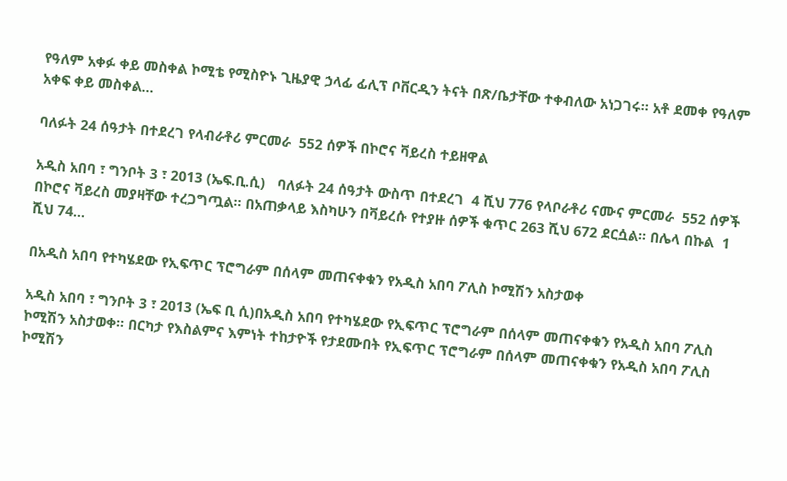የዓለም አቀፉ ቀይ መስቀል ኮሚቴ የሚስዮኑ ጊዜያዊ ኃላፊ ፊሊፕ ቦቨርዲን ትናት በጽ/ቤታቸው ተቀብለው አነጋገሩ፡፡ አቶ ደመቀ የዓለም አቀፍ ቀይ መስቀል…

ባለፉት 24 ሰዓታት በተደረገ የላብራቶሪ ምርመራ  552 ሰዎች በኮሮና ቫይረስ ተይዘዋል

አዲስ አበባ ፣ ግንቦት 3 ፣ 2013 (ኤፍ.ቢ.ሲ)   ባለፉት 24 ሰዓታት ውስጥ በተደረገ  4 ሺህ 776 የላቦራቶሪ ናሙና ምርመራ  552 ሰዎች በኮሮና ቫይረስ መያዛቸው ተረጋግጧል። በአጠቃላይ እስካሁን በቫይረሱ የተያዙ ሰዎች ቁጥር 263 ሺህ 672 ደርሷል። በሌላ በኩል  1 ሺህ 74…

በአዲስ አበባ የተካሄደው የኢፍጥር ፕሮግራም በሰላም መጠናቀቁን የአዲስ አበባ ፖሊስ ኮሚሽን አስታወቀ

አዲስ አበባ ፣ ግንቦት 3 ፣ 2013 (ኤፍ ቢ ሲ)በአዲስ አበባ የተካሄደው የኢፍጥር ፕሮግራም በሰላም መጠናቀቁን የአዲስ አበባ ፖሊስ ኮሚሽን አስታወቀ፡፡ በርካታ የእስልምና እምነት ተከታዮች የታደሙበት የኢፍጥር ፕሮግራም በሰላም መጠናቀቁን የአዲስ አበባ ፖሊስ ኮሚሽን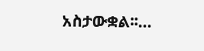አስታውቋል፡፡…